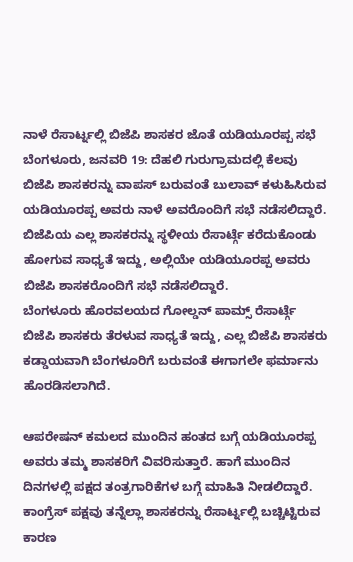ನಾಳೆ ರೆಸಾರ್ಟ್ನಲ್ಲಿ ಬಿಜೆಪಿ ಶಾಸಕರ ಜೊತೆ ಯಡಿಯೂರಪ್ಪ ಸಭೆ
ಬೆಂಗಳೂರು, ಜನವರಿ 19: ದೆಹಲಿ ಗುರುಗ್ರಾಮದಲ್ಲಿ ಕೆಲವು ಬಿಜೆಪಿ ಶಾಸಕರನ್ನು ವಾಪಸ್ ಬರುವಂತೆ ಬುಲಾವ್ ಕಳುಹಿಸಿರುವ ಯಡಿಯೂರಪ್ಪ ಅವರು ನಾಳೆ ಅವರೊಂದಿಗೆ ಸಭೆ ನಡೆಸಲಿದ್ದಾರೆ.
ಬಿಜೆಪಿಯ ಎಲ್ಲ ಶಾಸಕರನ್ನು ಸ್ಥಳೀಯ ರೆಸಾರ್ಟ್ಗೆ ಕರೆದುಕೊಂಡು ಹೋಗುವ ಸಾಧ್ಯತೆ ಇದ್ದು, ಅಲ್ಲಿಯೇ ಯಡಿಯೂರಪ್ಪ ಅವರು ಬಿಜೆಪಿ ಶಾಸಕರೊಂದಿಗೆ ಸಭೆ ನಡೆಸಲಿದ್ದಾರೆ.
ಬೆಂಗಳೂರು ಹೊರವಲಯದ ಗೋಲ್ಡನ್ ಪಾಮ್ಸ್ ರೆಸಾರ್ಟ್ಗೆ ಬಿಜೆಪಿ ಶಾಸಕರು ತೆರಳುವ ಸಾಧ್ಯತೆ ಇದ್ದು, ಎಲ್ಲ ಬಿಜೆಪಿ ಶಾಸಕರು ಕಡ್ಡಾಯವಾಗಿ ಬೆಂಗಳೂರಿಗೆ ಬರುವಂತೆ ಈಗಾಗಲೇ ಫರ್ಮಾನು ಹೊರಡಿಸಲಾಗಿದೆ.

ಆಪರೇಷನ್ ಕಮಲದ ಮುಂದಿನ ಹಂತದ ಬಗ್ಗೆ ಯಡಿಯೂರಪ್ಪ ಅವರು ತಮ್ಮ ಶಾಸಕರಿಗೆ ವಿವರಿಸುತ್ತಾರೆ. ಹಾಗೆ ಮುಂದಿನ ದಿನಗಳಲ್ಲಿ ಪಕ್ಷದ ತಂತ್ರಗಾರಿಕೆಗಳ ಬಗ್ಗೆ ಮಾಹಿತಿ ನೀಡಲಿದ್ದಾರೆ.
ಕಾಂಗ್ರೆಸ್ ಪಕ್ಷವು ತನ್ನೆಲ್ಲಾ ಶಾಸಕರನ್ನು ರೆಸಾರ್ಟ್ನಲ್ಲಿ ಬಚ್ಚಿಟ್ಟಿರುವ ಕಾರಣ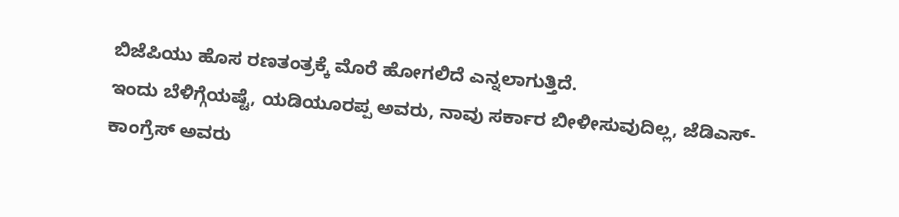ಬಿಜೆಪಿಯು ಹೊಸ ರಣತಂತ್ರಕ್ಕೆ ಮೊರೆ ಹೋಗಲಿದೆ ಎನ್ನಲಾಗುತ್ತಿದೆ.
ಇಂದು ಬೆಳಿಗ್ಗೆಯಷ್ಟೆ, ಯಡಿಯೂರಪ್ಪ ಅವರು, ನಾವು ಸರ್ಕಾರ ಬೀಳೀಸುವುದಿಲ್ಲ, ಜೆಡಿಎಸ್-ಕಾಂಗ್ರೆಸ್ ಅವರು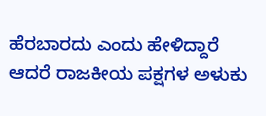ಹೆರಬಾರದು ಎಂದು ಹೇಳಿದ್ದಾರೆ ಆದರೆ ರಾಜಕೀಯ ಪಕ್ಷಗಳ ಅಳುಕು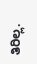ತಿರಿಲ್ಲ.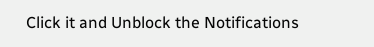Click it and Unblock the Notifications